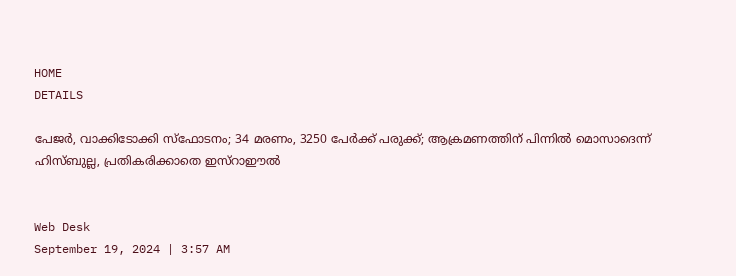HOME
DETAILS

പേജര്‍, വാക്കിടോക്കി സ്‌ഫോടനം; 34 മരണം, 3250 പേര്‍ക്ക് പരുക്ക്; ആക്രമണത്തിന് പിന്നില്‍ മൊസാദെന്ന് ഹിസ്ബുല്ല, പ്രതികരിക്കാതെ ഇസ്‌റാഈല്‍


Web Desk
September 19, 2024 | 3:57 AM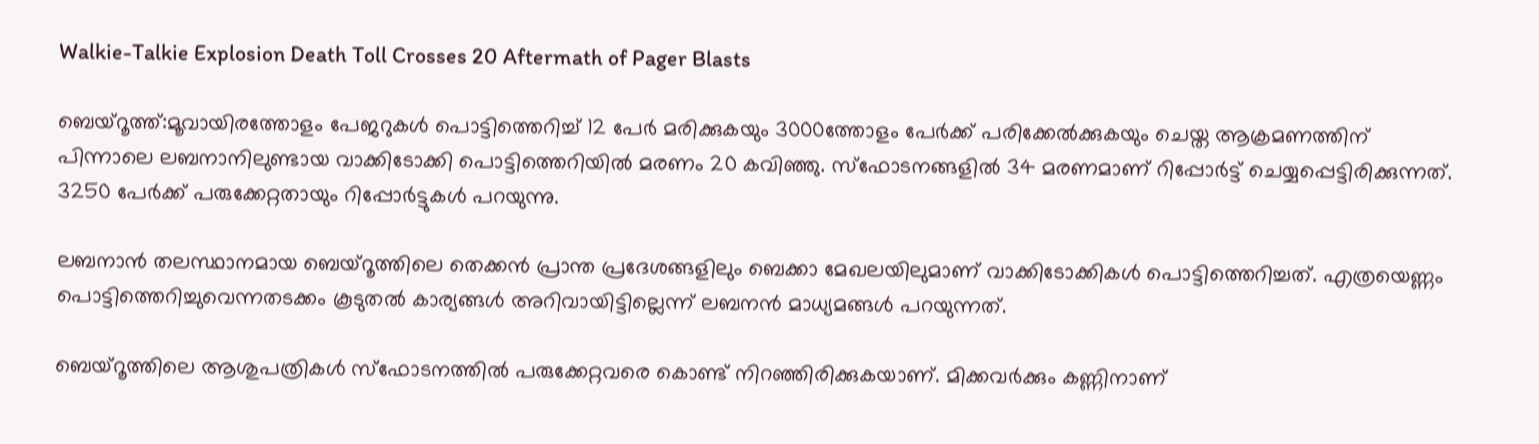Walkie-Talkie Explosion Death Toll Crosses 20 Aftermath of Pager Blasts

ബെയ്‌റൂത്ത്:മൂവായിരത്തോളം പേജറുകള്‍ പൊട്ടിത്തെറിച്ച് 12 പേര്‍ മരിക്കുകയും 3000ത്തോളം പേര്‍ക്ക് പരിക്കേല്‍ക്കുകയും ചെയ്ത ആക്രമണത്തിന് പിന്നാലെ ലബനാനിലുണ്ടായ വാക്കിടോക്കി പൊട്ടിത്തെറിയില്‍ മരണം 20 കവിഞ്ഞു. സ്‌ഫോടനങ്ങളില്‍ 34 മരണമാണ് റിപ്പോര്‍ട്ട് ചെയ്യപ്പെട്ടിരിക്കുന്നത്. 3250 പേര്‍ക്ക് പരുക്കേറ്റതായും റിപ്പോര്‍ട്ടുകള്‍ പറയുന്നു.

ലബനാന്‍ തലസ്ഥാനമായ ബെയ്‌റൂത്തിലെ തെക്കന്‍ പ്രാന്ത പ്രദേശങ്ങളിലും ബെക്കാ മേഖലയിലുമാണ് വാക്കിടോക്കികള്‍ പൊട്ടിത്തെറിച്ചത്. എത്രയെണ്ണം പൊട്ടിത്തെറിച്ചുവെന്നതടക്കം കൂടുതല്‍ കാര്യങ്ങള്‍ അറിവായിട്ടില്ലെന്ന് ലബനന്‍ മാധ്യമങ്ങള്‍ പറയുന്നത്.

ബെയ്‌റൂത്തിലെ ആശുപത്രികള്‍ സ്‌ഫോടനത്തില്‍ പരുക്കേറ്റവരെ കൊണ്ട് നിറഞ്ഞിരിക്കുകയാണ്. മിക്കവര്‍ക്കും കണ്ണിനാണ്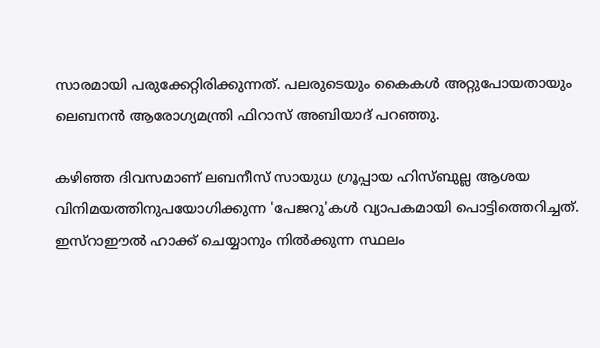സാരമായി പരുക്കേറ്റിരിക്കുന്നത്. പലരുടെയും കൈകള്‍ അറ്റുപോയതായും ലെബനന്‍ ആരോഗ്യമന്ത്രി ഫിറാസ് അബിയാദ് പറഞ്ഞു.

കഴിഞ്ഞ ദിവസമാണ് ലബനീസ് സായുധ ഗ്രൂപ്പായ ഹിസ്ബുല്ല ആശയ വിനിമയത്തിനുപയോഗിക്കുന്ന 'പേജറു'കള്‍ വ്യാപകമായി പൊട്ടിത്തെറിച്ചത്. ഇസ്‌റാഈല്‍ ഹാക്ക് ചെയ്യാനും നില്‍ക്കുന്ന സ്ഥലം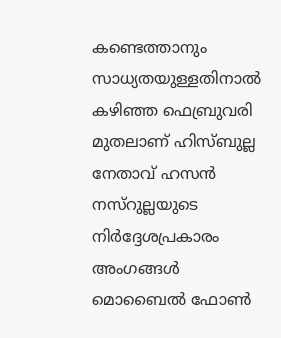കണ്ടെത്താനും സാധ്യതയുള്ളതിനാല്‍ കഴിഞ്ഞ ഫെബ്രുവരി മുതലാണ് ഹിസ്ബുല്ല നേതാവ് ഹസന്‍ നസ്‌റുല്ലയുടെ നിര്‍ദ്ദേശപ്രകാരം അംഗങ്ങള്‍ മൊബൈല്‍ ഫോണ്‍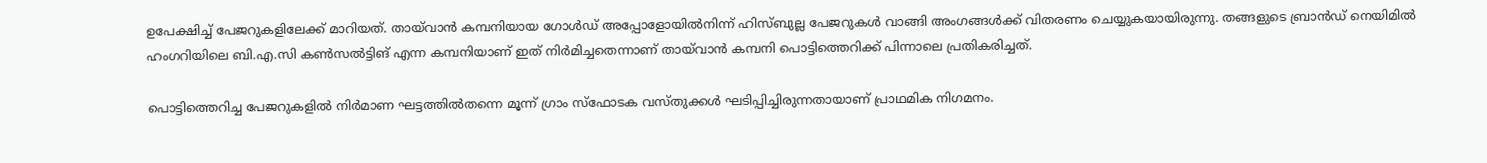ഉപേക്ഷിച്ച് പേജറുകളിലേക്ക് മാറിയത്. തായ്‌വാന്‍ കമ്പനിയായ ഗോള്‍ഡ് അപ്പോളോയില്‍നിന്ന് ഹിസ്ബുല്ല പേജറുകള്‍ വാങ്ങി അംഗങ്ങള്‍ക്ക് വിതരണം ചെയ്യുകയായിരുന്നു. തങ്ങളുടെ ബ്രാന്‍ഡ് നെയിമില്‍ ഹംഗറിയിലെ ബി.എ.സി കണ്‍സല്‍ട്ടിങ് എന്ന കമ്പനിയാണ് ഇത് നിര്‍മിച്ചതെന്നാണ് തായ്‌വാന്‍ കമ്പനി പൊട്ടിത്തെറിക്ക് പിന്നാലെ പ്രതികരിച്ചത്.

പൊട്ടിത്തെറിച്ച പേജറുകളില്‍ നിര്‍മാണ ഘട്ടത്തില്‍തന്നെ മൂന്ന് ഗ്രാം സ്‌ഫോടക വസ്തുക്കള്‍ ഘടിപ്പിച്ചിരുന്നതായാണ് പ്രാഥമിക നിഗമനം.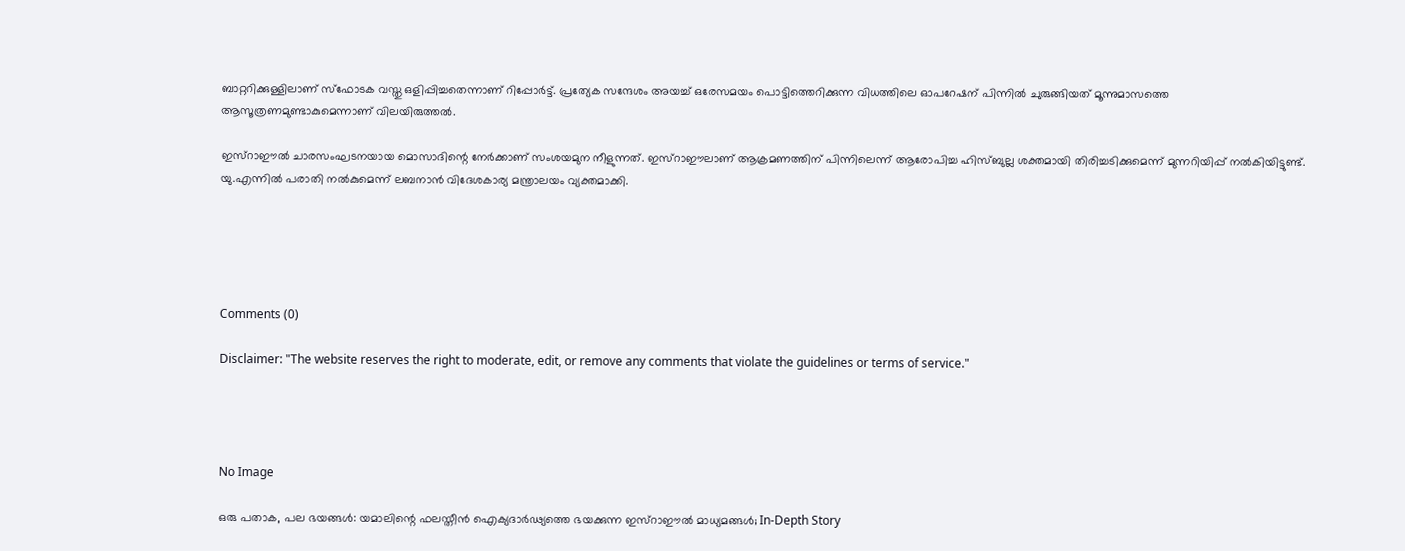ബാറ്ററിക്കുള്ളിലാണ് സ്‌ഫോടക വസ്തു ഒളിപ്പിച്ചതെന്നാണ് റിപ്പോര്‍ട്ട്. പ്രത്യേക സന്ദേശം അയച്ച് ഒരേസമയം പൊട്ടിത്തെറിക്കുന്ന വിധത്തിലെ ഓപറേഷന് പിന്നില്‍ ചുരുങ്ങിയത് മൂന്നുമാസത്തെ ആസൂത്രണമുണ്ടാകുമെന്നാണ് വിലയിരുത്തല്‍.

ഇസ്‌റാഈല്‍ ചാരസംഘടനയായ മൊസാദിന്റെ നേര്‍ക്കാണ് സംശയമുന നീളുന്നത്. ഇസ്‌റാഈലാണ് ആക്രമണത്തിന് പിന്നിലെന്ന് ആരോപിച്ച ഹിസ്ബുല്ല ശക്തമായി തിരിച്ചടിക്കുമെന്ന് മുന്നറിയിപ്പ് നല്‍കിയിട്ടുണ്ട്. യു.എന്നില്‍ പരാതി നല്‍കുമെന്ന് ലബനാന്‍ വിദേശകാര്യ മന്ത്രാലയം വ്യക്തമാക്കി.





Comments (0)

Disclaimer: "The website reserves the right to moderate, edit, or remove any comments that violate the guidelines or terms of service."




No Image

ഒരു പതാക, പല ഭയങ്ങൾ: യമാലിന്റെ ഫലസ്തീൻ ഐക്യദാർഢ്യത്തെ ഭയക്കുന്ന ഇസ്റാഈൽ മാധ്യമങ്ങൾ; In-Depth Story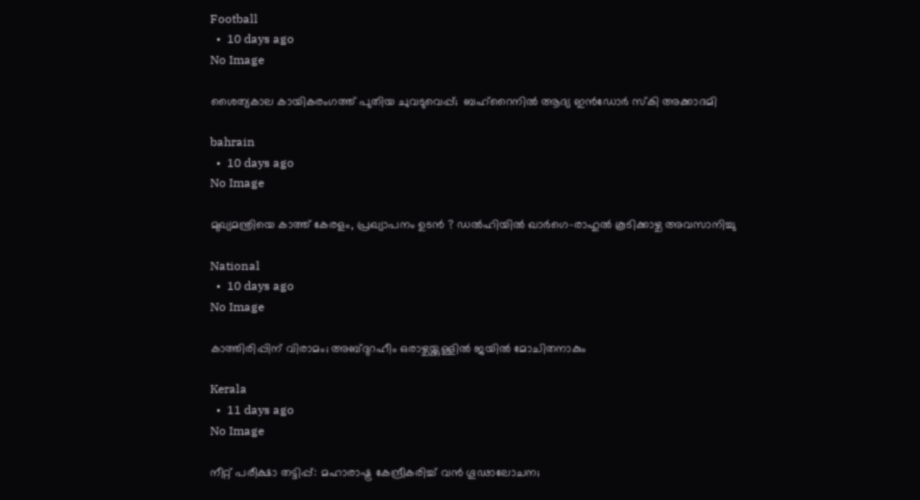Football
  •  10 days ago
No Image

ശൈത്യകാല കായികരംഗത്ത് പുതിയ ചുവടുവെപ്പ്;  ബഹ്‌റൈനില്‍ ആദ്യ ഇന്‍ഡോര്‍ സ്‌കി അക്കാദമി

bahrain
  •  10 days ago
No Image

മുഖ്യമന്ത്രിയെ കാത്ത് കേരളം, പ്രഖ്യാപനം ഉടൻ ? ഡൽഹിയിൽ ഖാർഗെ-രാഹുൽ കൂടിക്കാഴ്ച അവസാനിച്ചു

National
  •  10 days ago
No Image

കാത്തിരിപ്പിന് വിരാമം; അബ്ദുറഹീം ഒരാഴ്ചയ്ക്കുള്ളിൽ ജയിൽ മോചിതനാകും

Kerala
  •  11 days ago
No Image

നീറ്റ് പരീക്ഷാ തട്ടിപ്പ്: മഹാരാഷ്ട്ര കേന്ദ്രീകരിച്ച് വൻ ഗൂഢാലോചന;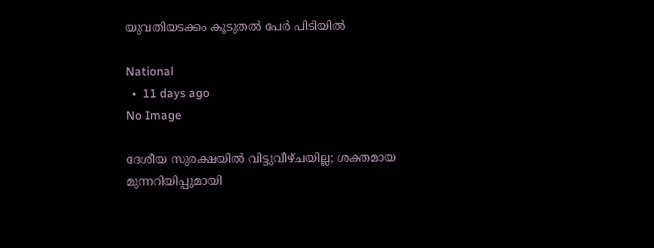യുവതിയടക്കം കൂടുതൽ പേർ പിടിയിൽ

National
  •  11 days ago
No Image

ദേശീയ സുരക്ഷയില്‍ വിട്ടുവീഴ്ചയില്ല; ശക്തമായ മുന്നറിയിപ്പുമായി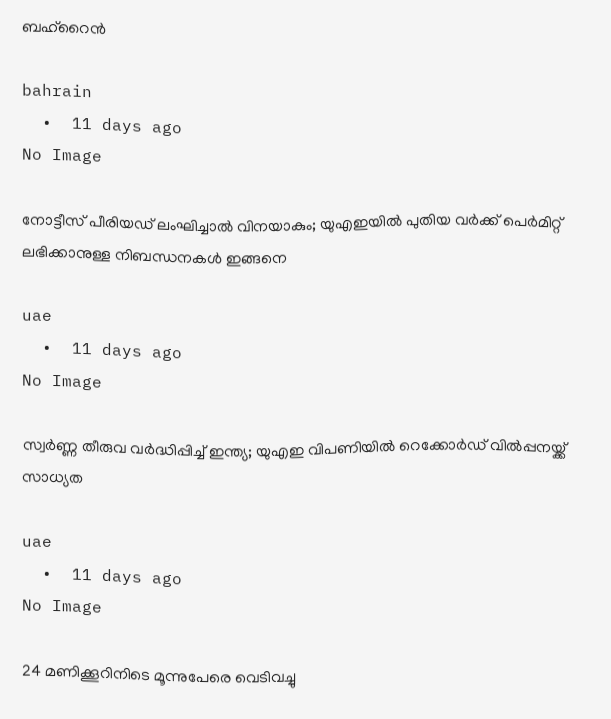ബഹ്‌റൈന്‍

bahrain
  •  11 days ago
No Image

നോട്ടീസ് പീരിയഡ് ലംഘിച്ചാൽ വിനയാകും; യുഎഇയിൽ പുതിയ വർക്ക് പെർമിറ്റ് ലഭിക്കാനുള്ള നിബന്ധനകൾ ഇങ്ങനെ

uae
  •  11 days ago
No Image

സ്വർണ്ണ തീരുവ വർദ്ധിപ്പിച്ച് ഇന്ത്യ; യുഎഇ വിപണിയിൽ റെക്കോർഡ് വിൽപ്പനയ്ക്ക് സാധ്യത

uae
  •  11 days ago
No Image

24 മണിക്കൂറിനിടെ മൂന്നുപേരെ വെടിവച്ചു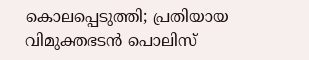കൊലപ്പെടുത്തി; പ്രതിയായ വിമുക്തഭടൻ പൊലിസ്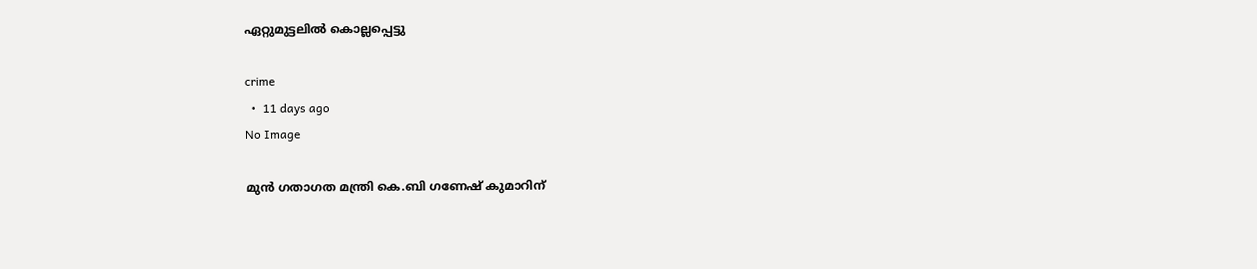ഏറ്റുമുട്ടലിൽ കൊല്ലപ്പെട്ടു

crime
  •  11 days ago
No Image

മുൻ ഗതാഗത മന്ത്രി കെ.ബി ഗണേഷ് കുമാറിന്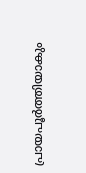പ്രായപൂർത്തിയാകും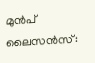മുൻപ് ലൈസൻസ്: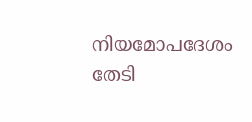നിയമോപദേശം തേടി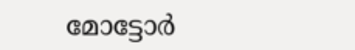മോട്ടോർ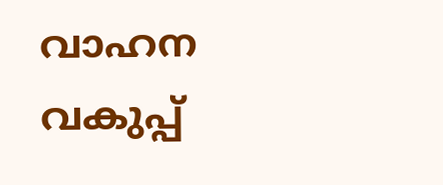വാഹന വകുപ്പ്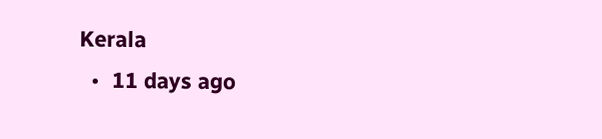Kerala
  •  11 days ago